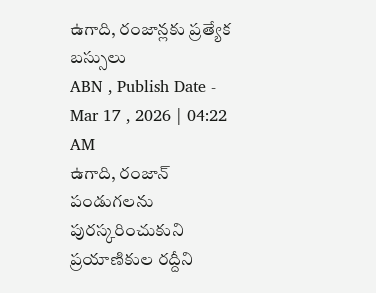ఉగాది, రంజాన్లకు ప్రత్యేక బస్సులు
ABN , Publish Date - Mar 17 , 2026 | 04:22 AM
ఉగాది, రంజాన్ పండుగలను పురస్కరించుకుని ప్రయాణికుల రద్దీని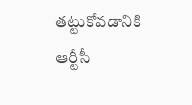తట్టుకోవడానికి ఆర్టీసీ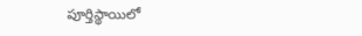పూర్తిస్థాయిలో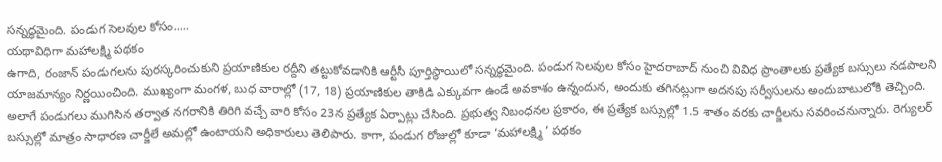సన్నద్ధమైంది. పండుగ సెలవుల కోసం.....
యథావిధిగా మహాలక్ష్మి పథకం
ఉగాది, రంజాన్ పండుగలను పురస్కరించుకుని ప్రయాణికుల రద్దీని తట్టుకోవడానికి ఆర్టీసీ పూర్తిస్థాయిలో సన్నద్ధమైంది. పండుగ సెలవుల కోసం హైదరాబాద్ నుంచి వివిధ ప్రాంతాలకు ప్రత్యేక బస్సులు నడపాలని యాజమాన్యం నిర్ణయించింది. ముఖ్యంగా మంగళ, బుధ వారాల్లో (17, 18) ప్రయాణికుల తాకిడి ఎక్కువగా ఉండే అవకాశం ఉన్నందున, అందుకు తగినట్లుగా అదనపు సర్వీసులను అందుబాటులోకి తెచ్చింది. అలాగే పండుగలు ముగిసిన తర్వాత నగరానికి తిరిగి వచ్చే వారి కోసం 23న ప్రత్యేక ఏర్పాట్లు చేసింది. ప్రభుత్వ నిబంధనల ప్రకారం, ఈ ప్రత్యేక బస్సుల్లో 1.5 శాతం వరకు చార్జీలను సవరించనున్నారు. రెగ్యులర్ బస్సుల్లో మాత్రం సాధారణ చార్జీలే అమల్లో ఉంటాయని అధికారులు తెలిపారు. కాగా, పండుగ రోజుల్లో కూడా ‘మహాలక్ష్మి ’ పథకం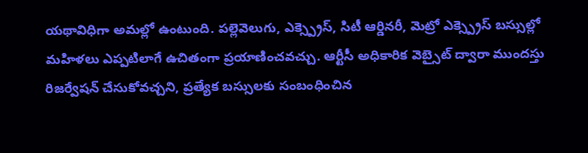యథావిధిగా అమల్లో ఉంటుంది. పల్లెవెలుగు, ఎక్స్ప్రెస్, సిటీ ఆర్డినరీ, మెట్రో ఎక్స్ప్రెస్ బస్సుల్లో మహిళలు ఎప్పటిలాగే ఉచితంగా ప్రయాణించవచ్చు. ఆర్టీసీ అధికారిక వెబ్సైట్ ద్వారా ముందస్తు రిజర్వేషన్ చేసుకోవచ్చని, ప్రత్యేక బస్సులకు సంబంధించిన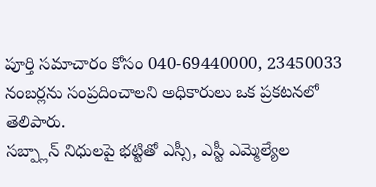పూర్తి సమాచారం కోసం 040-69440000, 23450033 నంబర్లను సంప్రదించాలని అధికారులు ఒక ప్రకటనలో తెలిపారు.
సబ్ప్లాన్ నిధులపై భట్టితో ఎస్సీ, ఎస్టీ ఎమ్మెల్యేల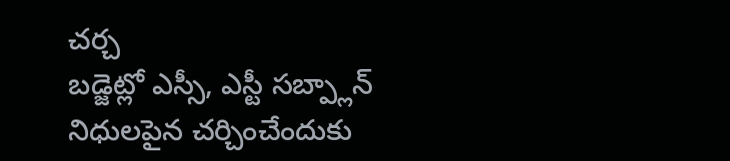చర్చ
బడ్జెట్లో ఎస్సీ, ఎస్టీ సబ్ప్లాన్ నిధులపైన చర్చించేందుకు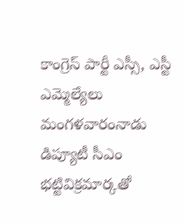కాంగ్రెస్ పార్టీ ఎస్సీ, ఎస్టీ ఎమ్మెల్యేలు మంగళవారంనాడు డిప్యూటీ సీఎం భట్టివిక్రమార్కతో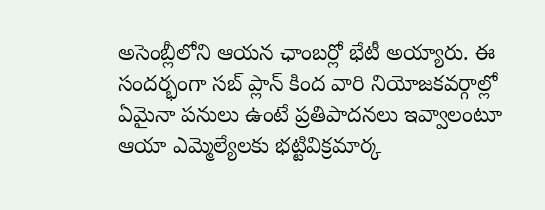అసెంబ్లీలోని ఆయన ఛాంబర్లో భేటీ అయ్యారు. ఈ సందర్భంగా సబ్ ప్లాన్ కింద వారి నియోజకవర్గాల్లో ఏమైనా పనులు ఉంటే ప్రతిపాదనలు ఇవ్వాలంటూ ఆయా ఎమ్మెల్యేలకు భట్టివిక్రమార్క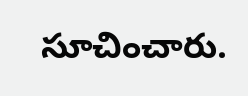సూచించారు.